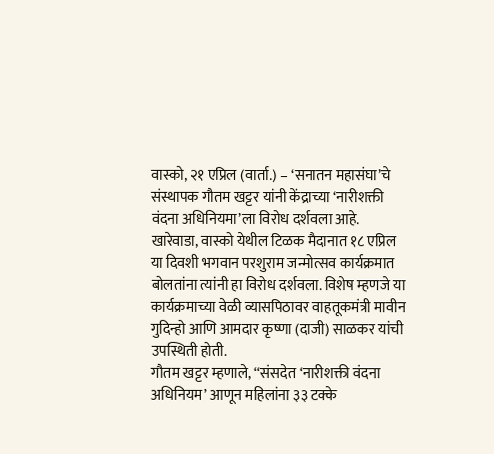वास्को, २१ एप्रिल (वार्ता.) – ‘सनातन महासंघा’चे संस्थापक गौतम खट्टर यांनी केंद्राच्या ‘नारीशक्ती वंदना अधिनियमा’ला विरोध दर्शवला आहे. खारेवाडा, वास्को येथील टिळक मैदानात १८ एप्रिल या दिवशी भगवान परशुराम जन्मोत्सव कार्यक्रमात बोलतांना त्यांनी हा विरोध दर्शवला. विशेष म्हणजे या कार्यक्रमाच्या वेळी व्यासपिठावर वाहतूकमंत्री मावीन गुदिन्हो आणि आमदार कृष्णा (दाजी) साळकर यांची उपस्थिती होती.
गौतम खट्टर म्हणाले, ‘‘संसदेत ‘नारीशक्ती वंदना अधिनियम’ आणून महिलांना ३३ टक्के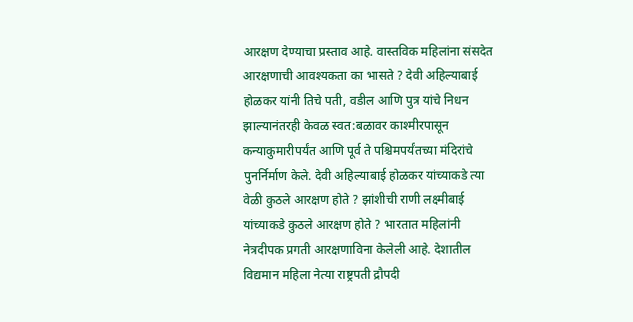आरक्षण देण्याचा प्रस्ताव आहे. वास्तविक महिलांना संसदेत आरक्षणाची आवश्यकता का भासते ? देवी अहिल्याबाई होळकर यांनी तिचे पती, वडील आणि पुत्र यांचे निधन झाल्यानंतरही केवळ स्वत:बळावर काश्मीरपासून कन्याकुमारीपर्यंत आणि पूर्व ते पश्चिमपर्यंतच्या मंदिरांचे पुनर्निर्माण केले. देवी अहिल्याबाई होळकर यांच्याकडे त्या वेळी कुठले आरक्षण होते ? झांशीची राणी लक्ष्मीबाई यांच्याकडे कुठले आरक्षण होते ? भारतात महिलांनी नेत्रदीपक प्रगती आरक्षणाविना केलेली आहे. देशातील विद्यमान महिला नेत्या राष्ट्रपती द्रौपदी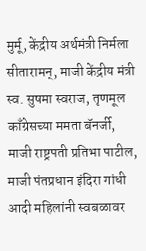मुर्मू, केंद्रीय अर्थमंत्री निर्मला सीतारामन्, माजी केंद्रीय मंत्री स्व. सुषमा स्वराज, तृणमूल काँग्रेसच्या ममता बॅनर्जी, माजी राष्ट्रपती प्रतिभा पाटील, माजी पंतप्रधान इंदिरा गांधी आदी महिलांनी स्वबळावर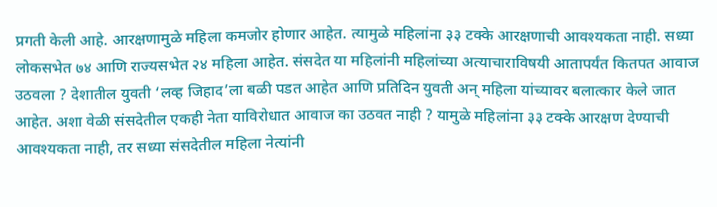प्रगती केली आहे. आरक्षणामुळे महिला कमजोर होणार आहेत. त्यामुळे महिलांना ३३ टक्के आरक्षणाची आवश्यकता नाही. सध्या लोकसभेत ७४ आणि राज्यसभेत २४ महिला आहेत. संसदेत या महिलांनी महिलांच्या अत्याचाराविषयी आतापर्यंत कितपत आवाज उठवला ? देशातील युवती ‘लव्ह जिहाद’ला बळी पडत आहेत आणि प्रतिदिन युवती अन् महिला यांच्यावर बलात्कार केले जात आहेत. अशा वेळी संसदेतील एकही नेता याविरोधात आवाज का उठवत नाही ? यामुळे महिलांना ३३ टक्के आरक्षण देण्याची आवश्यकता नाही, तर सध्या संसदेतील महिला नेत्यांनी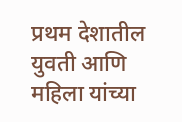प्रथम देशातील युवती आणि महिला यांच्या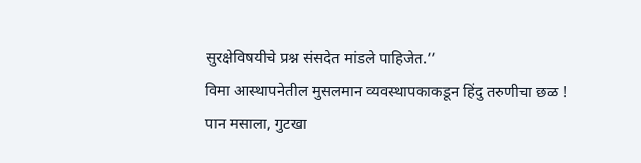सुरक्षेविषयीचे प्रश्न संसदेत मांडले पाहिजेत.’’
विमा आस्थापनेतील मुसलमान व्यवस्थापकाकडून हिंदु तरुणीचा छळ !
पान मसाला, गुटखा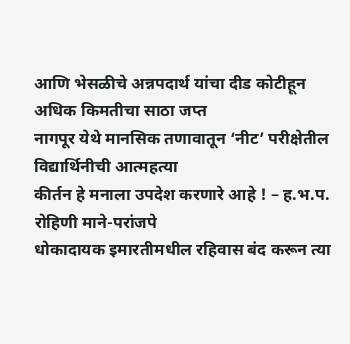आणि भेसळीचे अन्नपदार्थ यांचा दीड कोटीहून अधिक किमतीचा साठा जप्त
नागपूर येथे मानसिक तणावातून ‘नीट’ परीक्षेतील विद्यार्थिनीची आत्महत्या
कीर्तन हे मनाला उपदेश करणारे आहे ! – ह.भ.प. रोहिणी माने-परांजपे
धोकादायक इमारतीमधील रहिवास बंद करून त्या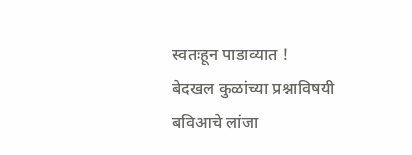स्वतःहून पाडाव्यात !
बेदखल कुळांच्या प्रश्नाविषयी बविआचे लांजा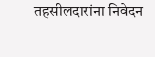तहसीलदारांना निवेदन